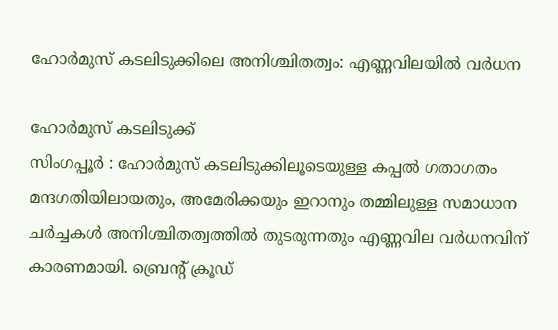ഹോർമുസ് കടലിടുക്കിലെ അനിശ്ചിതത്വം: എണ്ണവിലയിൽ വർധന

ഹോർമുസ് കടലിടുക്ക്
സിംഗപ്പൂർ : ഹോർമുസ് കടലിടുക്കിലൂടെയുള്ള കപ്പൽ ഗതാഗതം മന്ദഗതിയിലായതും, അമേരിക്കയും ഇറാനും തമ്മിലുള്ള സമാധാന ചർച്ചകൾ അനിശ്ചിതത്വത്തിൽ തുടരുന്നതും എണ്ണവില വർധനവിന് കാരണമായി. ബ്രെന്റ് ക്രൂഡ്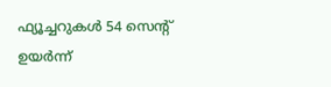ഫ്യൂച്ചറുകൾ 54 സെന്റ് ഉയർന്ന്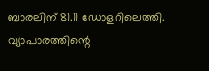ബാരലിന് 81.11 ഡോളറിലെത്തി. വ്യാപാരത്തിന്റെ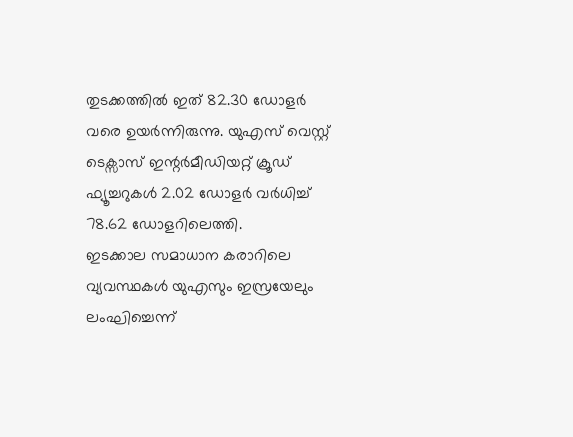തുടക്കത്തിൽ ഇത് 82.30 ഡോളർ വരെ ഉയർന്നിരുന്നു. യുഎസ് വെസ്റ്റ് ടെക്സാസ് ഇന്റർമീഡിയറ്റ് ക്രൂഡ് ഫ്യൂച്ചറുകൾ 2.02 ഡോളർ വർധിച്ച് 78.62 ഡോളറിലെത്തി.
ഇടക്കാല സമാധാന കരാറിലെ വ്യവസ്ഥകൾ യുഎസും ഇസ്രയേലും ലംഘിച്ചെന്ന്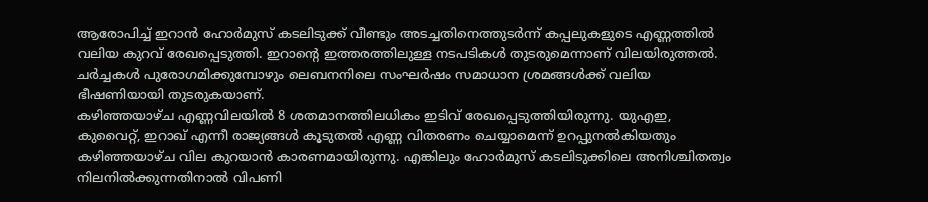ആരോപിച്ച് ഇറാൻ ഹോർമുസ് കടലിടുക്ക് വീണ്ടും അടച്ചതിനെത്തുടർന്ന് കപ്പലുകളുടെ എണ്ണത്തിൽ വലിയ കുറവ് രേഖപ്പെടുത്തി. ഇറാന്റെ ഇത്തരത്തിലുള്ള നടപടികൾ തുടരുമെന്നാണ് വിലയിരുത്തൽ. ചർച്ചകൾ പുരോഗമിക്കുമ്പോഴും ലെബനനിലെ സംഘർഷം സമാധാന ശ്രമങ്ങൾക്ക് വലിയ ഭീഷണിയായി തുടരുകയാണ്.
കഴിഞ്ഞയാഴ്ച എണ്ണവിലയിൽ 8 ശതമാനത്തിലധികം ഇടിവ് രേഖപ്പെടുത്തിയിരുന്നു. യുഎഇ, കുവൈറ്റ്, ഇറാഖ് എന്നീ രാജ്യങ്ങൾ കൂടുതൽ എണ്ണ വിതരണം ചെയ്യാമെന്ന് ഉറപ്പുനൽകിയതും കഴിഞ്ഞയാഴ്ച വില കുറയാൻ കാരണമായിരുന്നു. എങ്കിലും ഹോർമുസ് കടലിടുക്കിലെ അനിശ്ചിതത്വം നിലനിൽക്കുന്നതിനാൽ വിപണി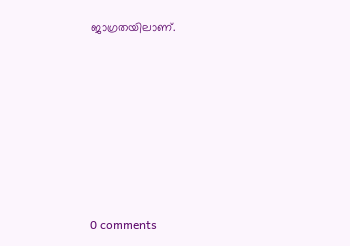ജാഗ്രതയിലാണ്.









0 comments